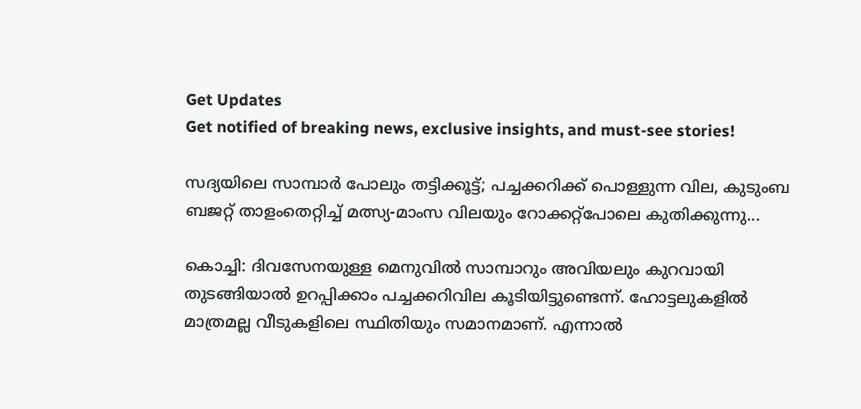Get Updates
Get notified of breaking news, exclusive insights, and must-see stories!

സദ്യയിലെ സാമ്പാർ പോലും തട്ടിക്കൂട്ട്; പച്ചക്കറിക്ക് പൊള്ളുന്ന വില, കുടുംബ ബജറ്റ് താളംതെറ്റിച്ച് മത്സ്യ-മാംസ വിലയും റോക്കറ്റ്പോലെ കുതിക്കുന്നു...

കൊച്ചി: ദിവസേനയുള്ള മെനുവിൽ സാമ്പാറും അവിയലും കുറവായി തുടങ്ങിയാൽ ഉറപ്പിക്കാം പച്ചക്കറിവില കൂടിയിട്ടുണ്ടെന്ന്. ഹോട്ടലുകളിൽ മാത്രമല്ല വീടുകളിലെ സ്ഥിതിയും സമാനമാണ്. എന്നാൽ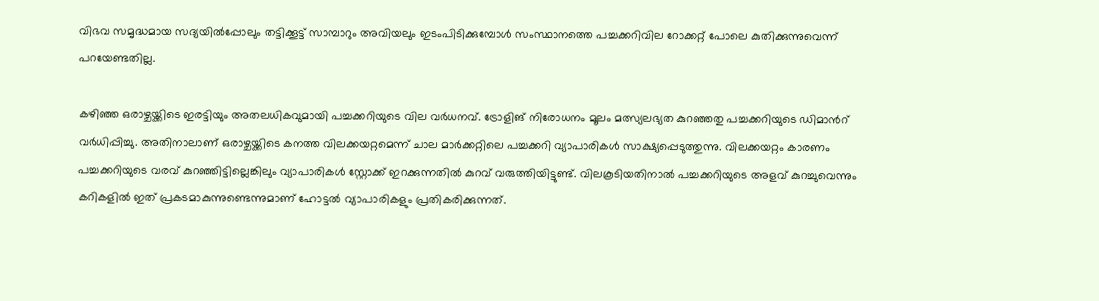വിഭവ സമൃദ്ധമായ സദ്യയിൽപ്പോലും തട്ടിക്കൂട്ട് സാമ്പാറും അവിയലും ഇടംപിടിക്കുമ്പോൾ സംസ്ഥാനത്തെ പച്ചക്കറിവില റോക്കറ്റ് പോലെ കുതിക്കുന്നുവെന്ന് പറയേണ്ടതില്ല.

കഴിഞ്ഞ ഒരാഴ്ചയ്ക്കിടെ ഇരട്ടിയും അതലധികവുമായി പച്ചക്കറിയുടെ വില വർധനവ്. ട്രോളിങ് നിരോധനം മൂലം മത്സ്യലഭ്യത കുറഞ്ഞതു പച്ചക്കറിയുടെ ഡിമാന്‍റ് വർധിപ്പിച്ചു. അതിനാലാണ് ഒരാഴ്ചയ്ക്കിടെ കനത്ത വിലക്കയറ്റമെന്ന് ചാല മാർക്കറ്റിലെ പച്ചക്കറി വ്യാപാരികൾ സാക്ഷ്യപ്പെടുത്തുന്നു. വിലക്കയറ്റം കാരണം പച്ചക്കറിയുടെ വരവ് കുറഞ്ഞിട്ടില്ലെങ്കിലും വ്യാപാരികൾ സ്റ്റോക്ക് ഇറക്കുന്നതിൽ കുറവ് വരുത്തിയിട്ടുണ്ട്. വിലകൂടിയതിനാൽ പച്ചക്കറിയുടെ അളവ് കുറച്ചുവെന്നും കറികളിൽ ഇത് പ്രകടമാകുന്നുണ്ടെന്നുമാണ് ഹോട്ടൽ വ്യാപാരികളും പ്രതികരിക്കുന്നത്.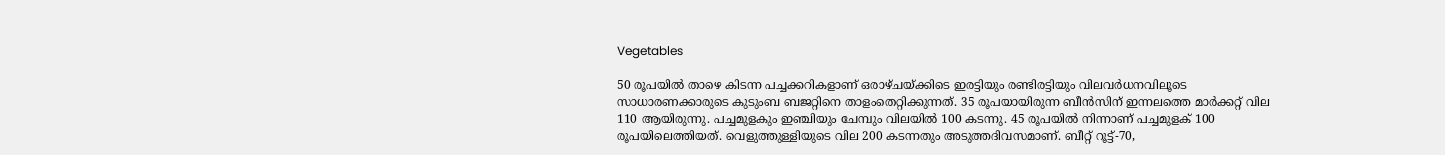Vegetables

50 രൂപയിൽ താഴെ കിടന്ന പച്ചക്കറികളാണ് ഒരാഴ്ചയ്ക്കിടെ ഇരട്ടിയും രണ്ടിരട്ടിയും വിലവർധനവിലൂടെ സാധാരണക്കാരുടെ കുടുംബ ബജറ്റിനെ താളംതെറ്റിക്കുന്നത്. 35 രൂപയായിരുന്ന ബീൻസിന് ഇന്നലത്തെ മാർക്കറ്റ് വില 110 ആയിരുന്നു. പച്ചമുളകും ഇഞ്ചിയും ചേമ്പും വിലയിൽ 100 കടന്നു. 45 രൂപയിൽ നിന്നാണ് പച്ചമുളക് 100 രൂപയിലെത്തിയത്. വെളുത്തുള്ളിയുടെ വില 200 കടന്നതും അടുത്തദിവസമാണ്. ബീറ്റ് റൂട്ട്-70,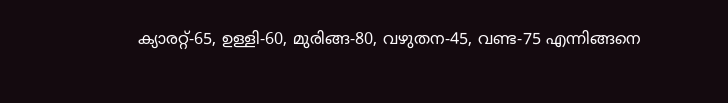ക്യാരറ്റ്-65, ഉള്ളി-60, മുരിങ്ങ-80, വഴുതന-45, വണ്ട-75 എന്നിങ്ങനെ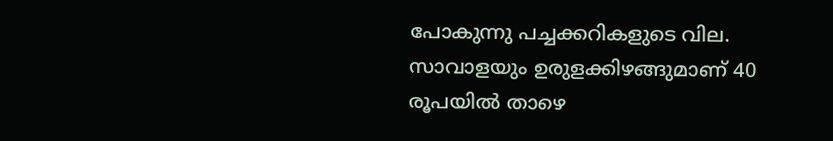പോകുന്നു പച്ചക്കറികളുടെ വില. സാവാളയും ഉരുളക്കിഴങ്ങുമാണ് 40 രൂപയിൽ താഴെ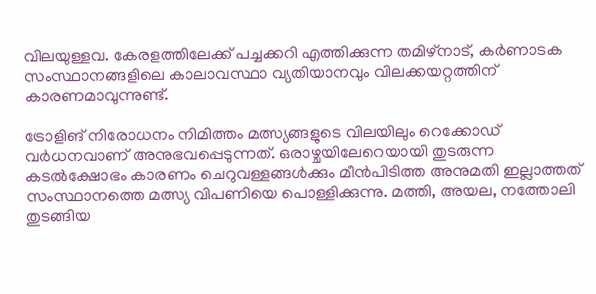വിലയുള്ളവ. കേരളത്തിലേക്ക് പച്ചക്കറി എത്തിക്കുന്ന തമിഴ്നാട്, കർണാടക സംസ്ഥാനങ്ങളിലെ കാലാവസ്ഥാ വ്യതിയാനവും വിലക്കയറ്റത്തിന് കാരണമാവുന്നുണ്ട്.

ട്രോളിങ് നിരോധനം നിമിത്തം മത്സ്യങ്ങളുടെ വിലയിലും റെക്കോഡ് വർധനവാണ് അനുഭവപ്പെടുന്നത്. ഒരാഴ്ചയിലേറെയായി തുടരുന്ന കടൽക്ഷോഭം കാരണം ചെറുവള്ളങ്ങൾക്കും മീൻപിടിത്ത അനുമതി ഇല്ലാത്തത് സംസ്ഥാനത്തെ മത്സ്യ വിപണിയെ പൊള്ളിക്കുന്നു. മത്തി, അയല, നത്തോലി തുടങ്ങിയ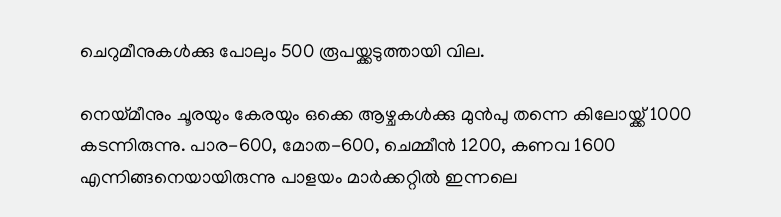ചെറുമീനുകൾക്കു പോലും 500 രൂപയ്ക്കടുത്തായി വില.

നെയ്മീനും ചൂരയും കേരയും ഒക്കെ ആഴ്ചകൾക്കു മുൻപു തന്നെ കിലോയ്ക്ക് 1000 കടന്നിരുന്നു. പാര-600, മോത-600, ചെമ്മീൻ 1200, കണവ 1600 എന്നിങ്ങനെയായിരുന്നു പാളയം മാർക്കറ്റിൽ ഇന്നലെ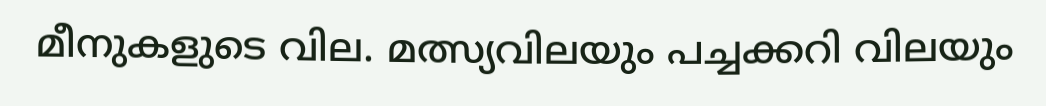മീനുകളുടെ വില. മത്സ്യവിലയും പച്ചക്കറി വിലയും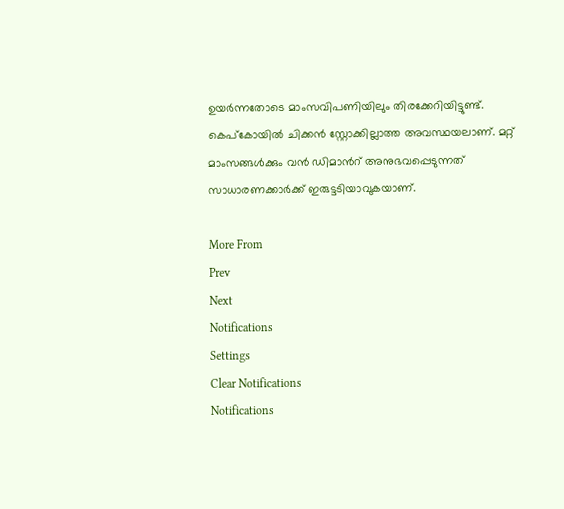ഉയർന്നതോടെ മാംസവിപണിയിലും തിരക്കേറിയിട്ടുണ്ട്. കെപ്കോയിൽ ചിക്കൻ സ്റ്റോക്കില്ലാത്ത അവസ്ഥയലാണ്. മറ്റ് മാംസങ്ങൾക്കും വൻ ഡിമാന്‍റ് അനുഭവപ്പെടുന്നത് സാധാരണക്കാർക്ക് ഇരുട്ടടിയാവുകയാണ്.

More From
Prev
Next
Notifications
Settings
Clear Notifications
Notifications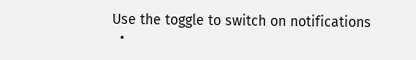Use the toggle to switch on notifications
  •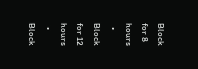Block for 8 hours
  • Block for 12 hours
  • Block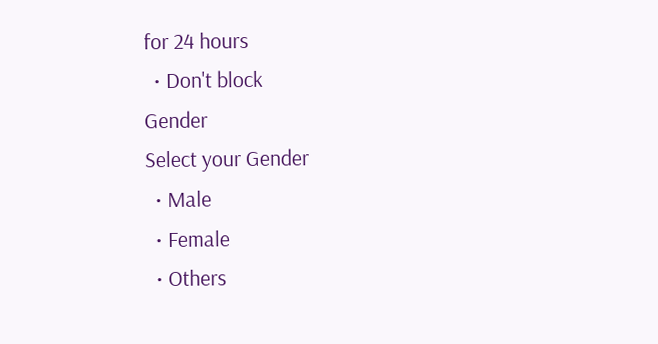for 24 hours
  • Don't block
Gender
Select your Gender
  • Male
  • Female
  • Others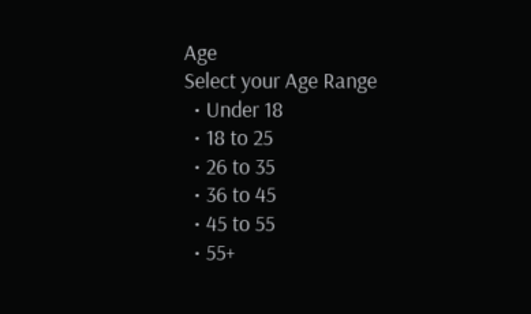Age
Select your Age Range
  • Under 18
  • 18 to 25
  • 26 to 35
  • 36 to 45
  • 45 to 55
  • 55+